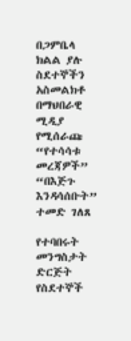በጋምቤላ ክልል ያሉ ስደተኞችን አስመልክቶ በማህበራዊ ሚዲያ የሚሰራጩ “የተሳሳቱ መረጃዎች” “በእጅጉ እንዳሳሰቡት” ተመድ ገለጸ

የተባበሩት መንግስታት ድርጅት የስደተኞች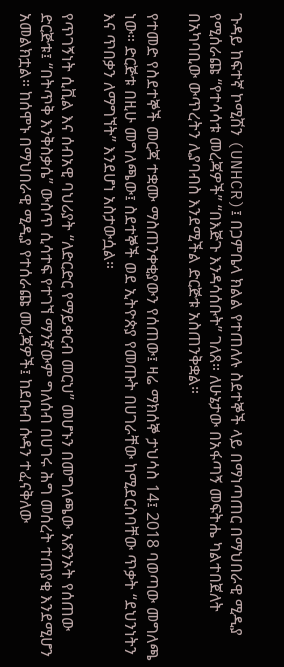ጉዳይ ከፍተኛ ኮሚሽን (UNHCR)፤ በጋምቤላ ክልል የተጠለሉ ስደተኞች ላይ በማነጣጠር በማህበራዊ ሚዲያ የሚሰራጩ “የተሳሳቱ መረጃዎች” “በእጅጉ እንዳሳሰቡት” ገለጸ። ለሁኔታው በአፋጣኝ መፍትሔ ካልተበጀለት በአካባቢው ውጥረትን ሊያባብስ እንደሚችል ድርጅቱ አስጠንቅቋል።

የተመድ የስደተኞች መርጃ ተቋሙ ማስጠንቀቂያውን የሰጠው፤ ዛሬ ማክሰኞ ታህሳስ 14፤ 2018 ባወጣው መግለጫ ነው። ድርጅቱ በዚሁ መግለጫው፤ ስደተኞች ወደ ኢትዮጵያ የመጡት በሀገራቸው ከሚደርስባቸው ጥቃት “ደህንነትን እና ጥበቃን ለማግኘት” እንደሆነ አስታውሷል።

የጥገኝነት ሲቪል እና ሰብአዊ ባህሪያት “ለድርድር የማይቀርብ መርህ” መሆኑን በመግለጫው አጽንኦት የሰጠው ድርጅቱ፤ “በትጥቅ እንቅስቃሴ” ውስጥ ሲሳተፍ የተገኘ ማንኛውም ግለሰብ በሀገሩ ሕግ መሰረት ተጠያቂ እንደሚሆን አመልክቷል። ከሰሞኑ በማህበራዊ ሚዲያ የተሰራጩ መረጃዎች፤ ከደቡብ ሱዳን ተፈናቅለው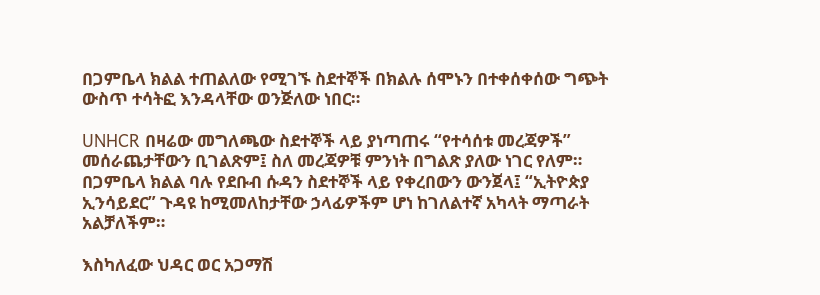በጋምቤላ ክልል ተጠልለው የሚገኙ ስደተኞች በክልሉ ሰሞኑን በተቀሰቀሰው ግጭት ውስጥ ተሳትፎ እንዳላቸው ወንጅለው ነበር።

UNHCR በዛሬው መግለጫው ስደተኞች ላይ ያነጣጠሩ “የተሳሰቱ መረጃዎች” መሰራጨታቸውን ቢገልጽም፤ ስለ መረጃዎቹ ምንነት በግልጽ ያለው ነገር የለም። በጋምቤላ ክልል ባሉ የደቡብ ሱዳን ስደተኞች ላይ የቀረበውን ውንጀላ፤ “ኢትዮጵያ ኢንሳይደር” ጉዳዩ ከሚመለከታቸው ኃላፊዎችም ሆነ ከገለልተኛ አካላት ማጣራት አልቻለችም።

እስካለፈው ህዳር ወር አጋማሽ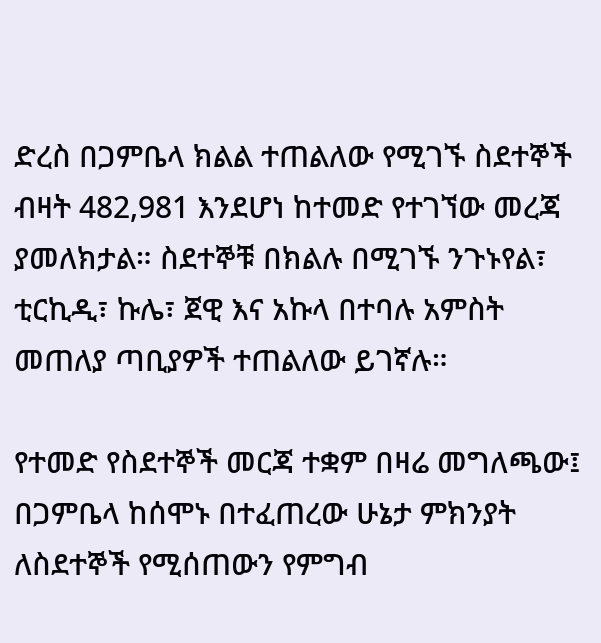ድረስ በጋምቤላ ክልል ተጠልለው የሚገኙ ስደተኞች ብዛት 482,981 እንደሆነ ከተመድ የተገኘው መረጃ ያመለክታል። ስደተኞቹ በክልሉ በሚገኙ ንጉኑየል፣ ቲርኪዲ፣ ኩሌ፣ ጀዊ እና አኩላ በተባሉ አምስት መጠለያ ጣቢያዎች ተጠልለው ይገኛሉ።

የተመድ የስደተኞች መርጃ ተቋም በዛሬ መግለጫው፤ በጋምቤላ ከሰሞኑ በተፈጠረው ሁኔታ ምክንያት ለስደተኞች የሚሰጠውን የምግብ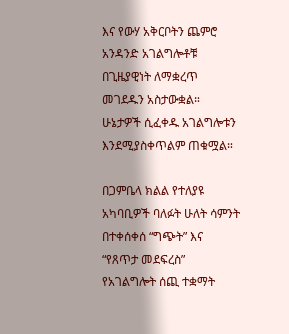እና የውሃ አቅርቦትን ጨምሮ አንዳንድ አገልግሎቶቹ በጊዜያዊነት ለማቋረጥ መገደዱን አስታውቋል። ሁኔታዎች ሲፈቀዱ አገልግሎቱን እንደሚያስቀጥልም ጠቁሟል።

በጋምቤላ ክልል የተለያዩ አካባቢዎች ባለፉት ሁለት ሳምንት በተቀሰቀሰ “ግጭት” እና “የጸጥታ መደፍረስ” የአገልግሎት ሰጪ ተቋማት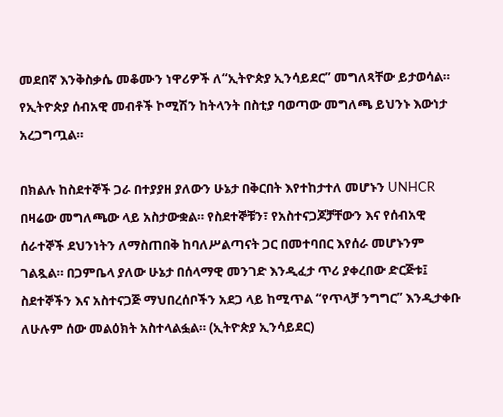መደበኛ እንቅስቃሴ መቆሙን ነዋሪዎች ለ“ኢትዮጵያ ኢንሳይደር” መግለጻቸው ይታወሳል። የኢትዮጵያ ሰብአዊ መብቶች ኮሚሽን ከትላንት በስቲያ ባወጣው መግለጫ ይህንኑ እውነታ አረጋግጧል።

በክልሉ ከስደተኞች ጋራ በተያያዘ ያለውን ሁኔታ በቅርበት እየተከታተለ መሆኑን UNHCR በዛሬው መግለጫው ላይ አስታውቋል። የስደተኞቹን፣ የአስተናጋጆቻቸውን እና የሰብአዊ ሰራተኞች ደህንነትን ለማስጠበቅ ከባለሥልጣናት ጋር በመተባበር እየሰራ መሆኑንም ገልጿል። በጋምቤላ ያለው ሁኔታ በሰላማዊ መንገድ እንዲፈታ ጥሪ ያቀረበው ድርጅቱ፤ ስደተኞችን እና አስተናጋጅ ማህበረሰቦችን አደጋ ላይ ከሚጥል “የጥላቻ ንግግር” እንዲታቀቡ ለሁሉም ሰው መልዕክት አስተላልፏል። (ኢትዮጵያ ኢንሳይደር)